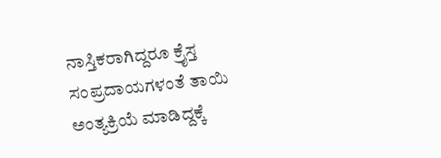ನಾಸ್ತಿಕರಾಗಿದ್ದರೂ ಕ್ರೈಸ್ತ ಸಂಪ್ರದಾಯಗಳಂತೆ ತಾಯಿ ಅಂತ್ಯಕ್ರಿಯೆ ಮಾಡಿದ್ದಕ್ಕೆ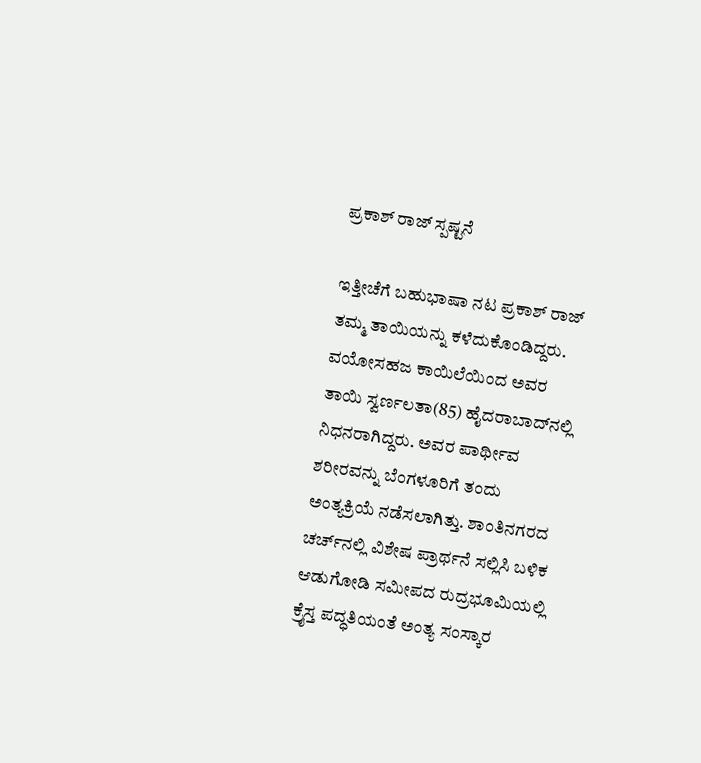ಪ್ರಕಾಶ್ ರಾಜ್ ಸ್ಪಷ್ಟನೆ

ಇತ್ತೀಚೆಗೆ ಬಹುಭಾಷಾ ನಟ ಪ್ರಕಾಶ್ ರಾಜ್ ತಮ್ಮ ತಾಯಿಯನ್ನು ಕಳೆದುಕೊಂಡಿದ್ದರು. ವಯೋಸಹಜ ಕಾಯಿಲೆಯಿಂದ ಅವರ ತಾಯಿ ಸ್ವರ್ಣಲತಾ(85) ಹೈದರಾಬಾದ್‌ನಲ್ಲಿ ನಿಧನರಾಗಿದ್ದರು. ಅವರ ಪಾರ್ಥೀವ ಶರೀರವನ್ನು ಬೆಂಗಳೂರಿಗೆ ತಂದು ಅಂತ್ಯಕ್ರಿಯೆ ನಡೆಸಲಾಗಿತ್ತು. ಶಾಂತಿನಗರದ ಚರ್ಚ್‌ನಲ್ಲಿ ವಿಶೇಷ ಪ್ರಾರ್ಥನೆ ಸಲ್ಲಿಸಿ ಬಳಿಕ ಆಡುಗೋಡಿ ಸಮೀಪದ ರುದ್ರಭೂಮಿಯಲ್ಲಿ ಕ್ರೈಸ್ತ ಪದ್ಧತಿಯಂತೆ ಅಂತ್ಯ ಸಂಸ್ಕಾರ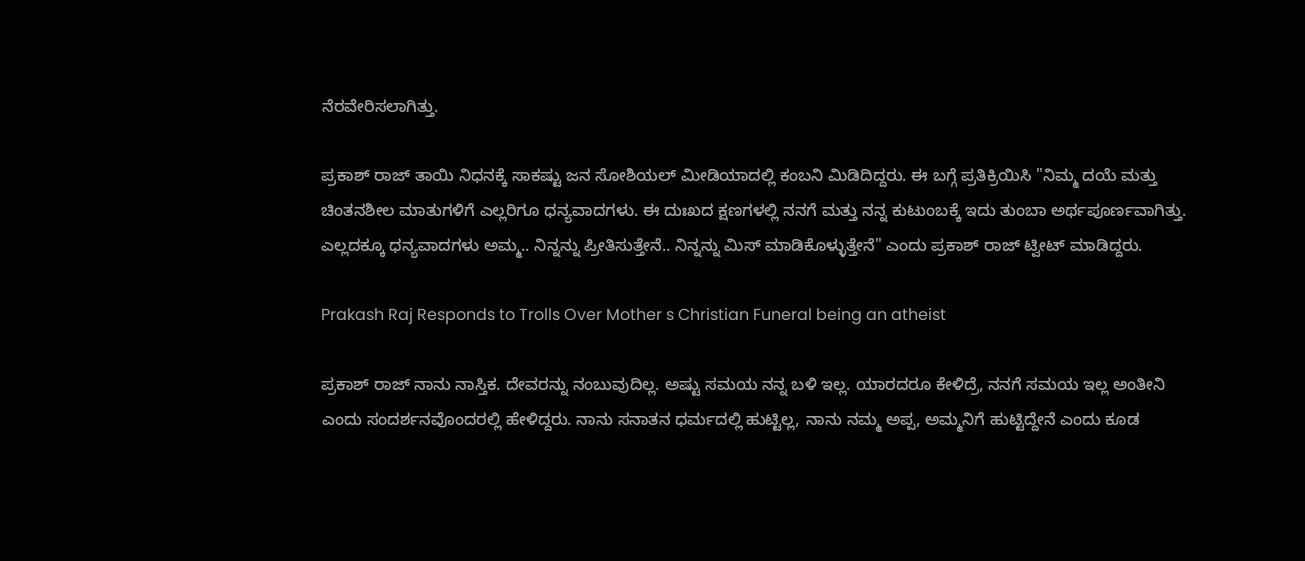ನೆರವೇರಿಸಲಾಗಿತ್ತು.

ಪ್ರಕಾಶ್ ರಾಜ್ ತಾಯಿ ನಿಧನಕ್ಕೆ ಸಾಕಷ್ಟು ಜನ ಸೋಶಿಯಲ್ ಮೀಡಿಯಾದಲ್ಲಿ ಕಂಬನಿ ಮಿಡಿದಿದ್ದರು. ಈ ಬಗ್ಗೆ ಪ್ರತಿಕ್ರಿಯಿಸಿ "ನಿಮ್ಮ ದಯೆ ಮತ್ತು ಚಿಂತನಶೀಲ ಮಾತುಗಳಿಗೆ ಎಲ್ಲರಿಗೂ ಧನ್ಯವಾದಗಳು. ಈ ದುಃಖದ ಕ್ಷಣಗಳಲ್ಲಿ ನನಗೆ ಮತ್ತು ನನ್ನ ಕುಟುಂಬಕ್ಕೆ ಇದು ತುಂಬಾ ಅರ್ಥಪೂರ್ಣವಾಗಿತ್ತು. ಎಲ್ಲದಕ್ಕೂ ಧನ್ಯವಾದಗಳು ಅಮ್ಮ.. ನಿನ್ನನ್ನು ಪ್ರೀತಿಸುತ್ತೇನೆ.. ನಿನ್ನನ್ನು ಮಿಸ್ ಮಾಡಿಕೊಳ್ಳುತ್ತೇನೆ" ಎಂದು ಪ್ರಕಾಶ್ ರಾಜ್ ಟ್ವೀಟ್ ಮಾಡಿದ್ದರು.

Prakash Raj Responds to Trolls Over Mother s Christian Funeral being an atheist

ಪ್ರಕಾಶ್ ರಾಜ್ ನಾನು ನಾಸ್ತಿಕ. ದೇವರನ್ನು ನಂಬುವುದಿಲ್ಲ. ಅಷ್ಟು ಸಮಯ ನನ್ನ ಬಳಿ ಇಲ್ಲ. ಯಾರದರೂ ಕೇಳಿದ್ರೆ, ನನಗೆ ಸಮಯ ಇಲ್ಲ ಅಂತೀನಿ ಎಂದು ಸಂದರ್ಶನವೊಂದರಲ್ಲಿ ಹೇಳಿದ್ದರು. ನಾನು ಸನಾತನ ಧರ್ಮದಲ್ಲಿ ಹುಟ್ಟಿಲ್ಲ, ನಾನು ನಮ್ಮ ಅಪ್ಪ, ಅಮ್ಮನಿಗೆ ಹುಟ್ಟಿದ್ದೇನೆ ಎಂದು ಕೂಡ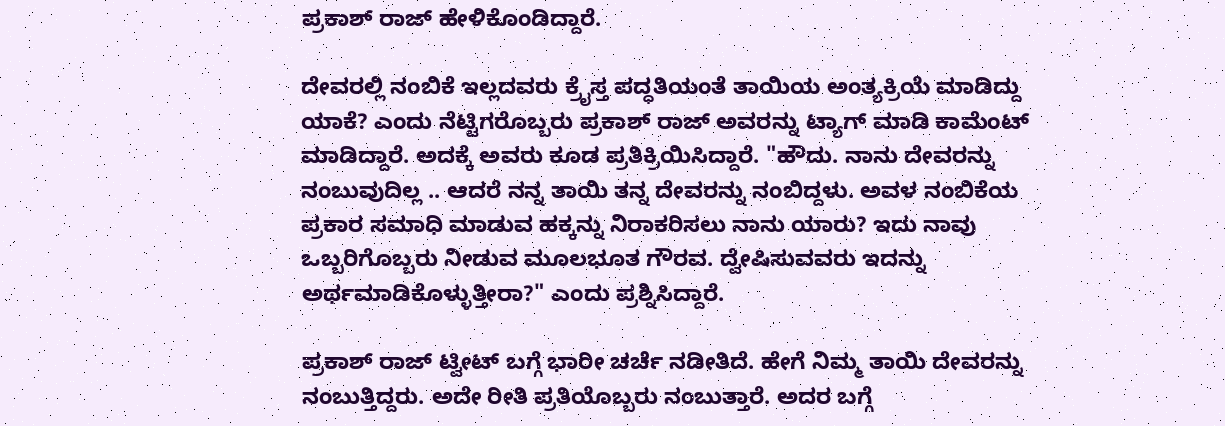ಪ್ರಕಾಶ್ ರಾಜ್ ಹೇಳಿಕೊಂಡಿದ್ದಾರೆ.

ದೇವರಲ್ಲಿ ನಂಬಿಕೆ ಇಲ್ಲದವರು ಕ್ರೈಸ್ತ ಪದ್ಧತಿಯಂತೆ ತಾಯಿಯ ಅಂತ್ಯಕ್ರಿಯೆ ಮಾಡಿದ್ದು ಯಾಕೆ? ಎಂದು ನೆಟ್ಟಿಗರೊಬ್ಬರು ಪ್ರಕಾಶ್ ರಾಜ್ ಅವರನ್ನು ಟ್ಯಾಗ್ ಮಾಡಿ ಕಾಮೆಂಟ್ ಮಾಡಿದ್ದಾರೆ. ಅದಕ್ಕೆ ಅವರು ಕೂಡ ಪ್ರತಿಕ್ರಿಯಿಸಿದ್ದಾರೆ. "ಹೌದು. ನಾನು ದೇವರನ್ನು ನಂಬುವುದಿಲ್ಲ .. ಆದರೆ ನನ್ನ ತಾಯಿ ತನ್ನ ದೇವರನ್ನು ನಂಬಿದ್ದಳು. ಅವಳ ನಂಬಿಕೆಯ ಪ್ರಕಾರ ಸಮಾಧಿ ಮಾಡುವ ಹಕ್ಕನ್ನು ನಿರಾಕರಿಸಲು ನಾನು ಯಾರು? ಇದು ನಾವು ಒಬ್ಬರಿಗೊಬ್ಬರು ನೀಡುವ ಮೂಲಭೂತ ಗೌರವ. ದ್ವೇಷಿಸುವವರು ಇದನ್ನು ಅರ್ಥಮಾಡಿಕೊಳ್ಳುತ್ತೀರಾ?" ಎಂದು ಪ್ರಶ್ನಿಸಿದ್ದಾರೆ.

ಪ್ರಕಾಶ್ ರಾಜ್ ಟ್ವೀಟ್ ಬಗ್ಗೆ ಭಾರೀ ಚರ್ಚೆ ನಡೀತಿದೆ. ಹೇಗೆ ನಿಮ್ಮ ತಾಯಿ ದೇವರನ್ನು ನಂಬುತ್ತಿದ್ದರು. ಅದೇ ರೀತಿ ಪ್ರತಿಯೊಬ್ಬರು ನಂಬುತ್ತಾರೆ. ಅದರ ಬಗ್ಗೆ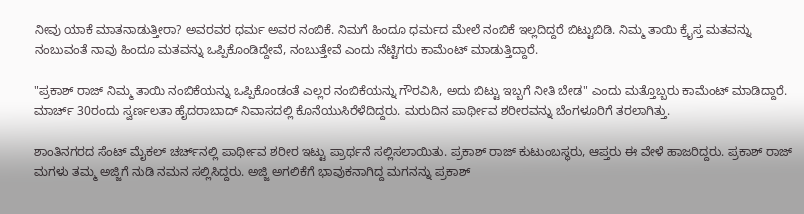ನೀವು ಯಾಕೆ ಮಾತನಾಡುತ್ತೀರಾ? ಅವರವರ ಧರ್ಮ ಅವರ ನಂಬಿಕೆ. ನಿಮಗೆ ಹಿಂದೂ ಧರ್ಮದ ಮೇಲೆ ನಂಬಿಕೆ ಇಲ್ಲದಿದ್ದರೆ ಬಿಟ್ಟುಬಿಡಿ. ನಿಮ್ಮ ತಾಯಿ ಕ್ರೈಸ್ತ ಮತವನ್ನು ನಂಬುವಂತೆ ನಾವು ಹಿಂದೂ ಮತವನ್ನು ಒಪ್ಪಿಕೊಂಡಿದ್ದೇವೆ, ನಂಬುತ್ತೇವೆ ಎಂದು ನೆಟ್ಟಿಗರು ಕಾಮೆಂಟ್ ಮಾಡುತ್ತಿದ್ದಾರೆ.

"ಪ್ರಕಾಶ್ ರಾಜ್ ನಿಮ್ಮ ತಾಯಿ ನಂಬಿಕೆಯನ್ನು ಒಪ್ಪಿಕೊಂಡಂತೆ ಎಲ್ಲರ ನಂಬಿಕೆಯನ್ನು ಗೌರವಿಸಿ, ಅದು ಬಿಟ್ಟು ಇಬ್ಬಗೆ ನೀತಿ ಬೇಡ" ಎಂದು ಮತ್ತೊಬ್ಬರು ಕಾಮೆಂಟ್ ಮಾಡಿದ್ದಾರೆ. ಮಾರ್ಚ್ 30ರಂದು ಸ್ವರ್ಣಲತಾ ಹೈದರಾಬಾದ್ ನಿವಾಸದಲ್ಲಿ ಕೊನೆಯುಸಿರೆಳೆದಿದ್ದರು. ಮರುದಿನ ಪಾರ್ಥೀವ ಶರೀರವನ್ನು ಬೆಂಗಳೂರಿಗೆ ತರಲಾಗಿತ್ತು.

ಶಾಂತಿನಗರದ ಸೆಂಟ್ ಮೈಕಲ್ ಚರ್ಚ್‌ನಲ್ಲಿ ಪಾರ್ಥೀವ ಶರೀರ ಇಟ್ಟು ಪ್ರಾರ್ಥನೆ ಸಲ್ಲಿಸಲಾಯಿತು. ಪ್ರಕಾಶ್ ರಾಜ್ ಕುಟುಂಬಸ್ಥರು, ಆಪ್ತರು ಈ ವೇಳೆ ಹಾಜರಿದ್ದರು. ಪ್ರಕಾಶ್ ರಾಜ್ ಮಗಳು ತಮ್ಮ ಅಜ್ಜಿಗೆ ನುಡಿ ನಮನ ಸಲ್ಲಿಸಿದ್ದರು. ಅಜ್ಜಿ ಅಗಲಿಕೆಗೆ ಭಾವುಕನಾಗಿದ್ದ ಮಗನನ್ನು ಪ್ರಕಾಶ್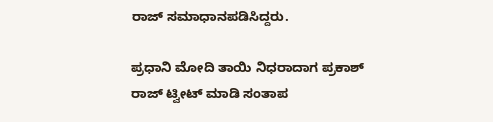ರಾಜ್ ಸಮಾಧಾನಪಡಿಸಿದ್ದರು.

ಪ್ರಧಾನಿ ಮೋದಿ ತಾಯಿ ನಿಧರಾದಾಗ ಪ್ರಕಾಶ್ ರಾಜ್ ಟ್ವೀಟ್ ಮಾಡಿ ಸಂತಾಪ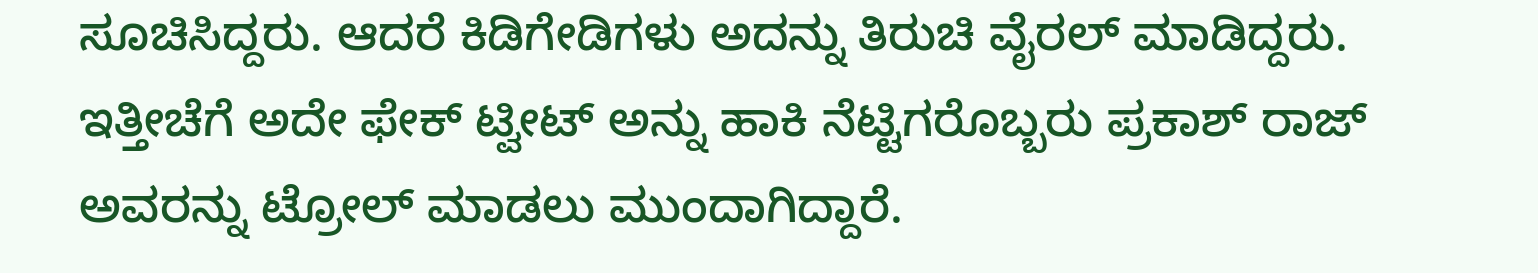ಸೂಚಿಸಿದ್ದರು. ಆದರೆ ಕಿಡಿಗೇಡಿಗಳು ಅದನ್ನು ತಿರುಚಿ ವೈರಲ್ ಮಾಡಿದ್ದರು. ಇತ್ತೀಚೆಗೆ ಅದೇ ಫೇಕ್ ಟ್ವೀಟ್ ಅನ್ನು ಹಾಕಿ ನೆಟ್ಟಿಗರೊಬ್ಬರು ಪ್ರಕಾಶ್ ರಾಜ್ ಅವರನ್ನು ಟ್ರೋಲ್ ಮಾಡಲು ಮುಂದಾಗಿದ್ದಾರೆ.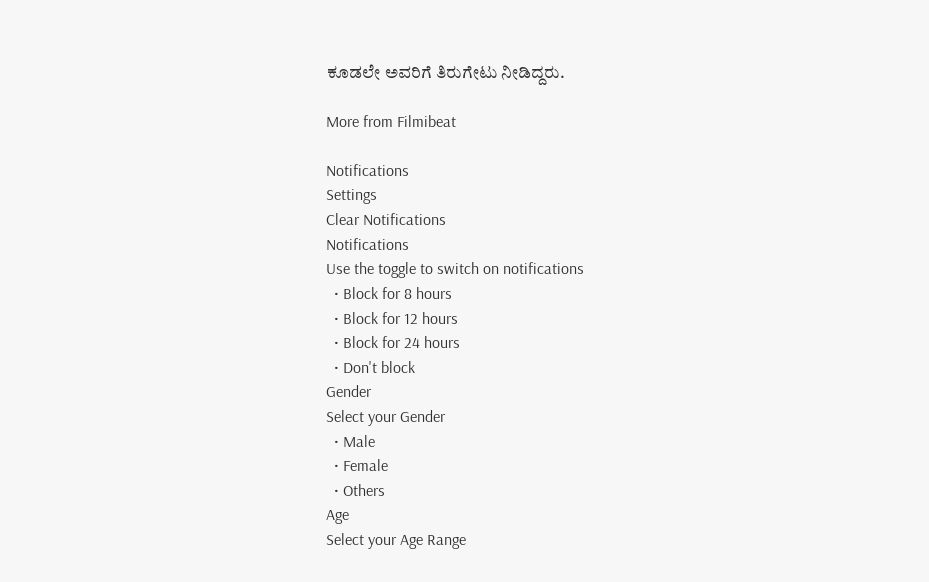ಕೂಡಲೇ ಅವರಿಗೆ ತಿರುಗೇಟು ನೀಡಿದ್ದರು.

More from Filmibeat

Notifications
Settings
Clear Notifications
Notifications
Use the toggle to switch on notifications
  • Block for 8 hours
  • Block for 12 hours
  • Block for 24 hours
  • Don't block
Gender
Select your Gender
  • Male
  • Female
  • Others
Age
Select your Age Range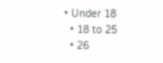• Under 18
  • 18 to 25
  • 26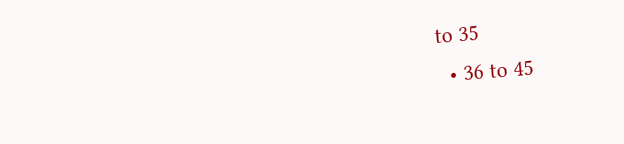to 35
  • 36 to 45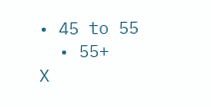• 45 to 55
  • 55+
X